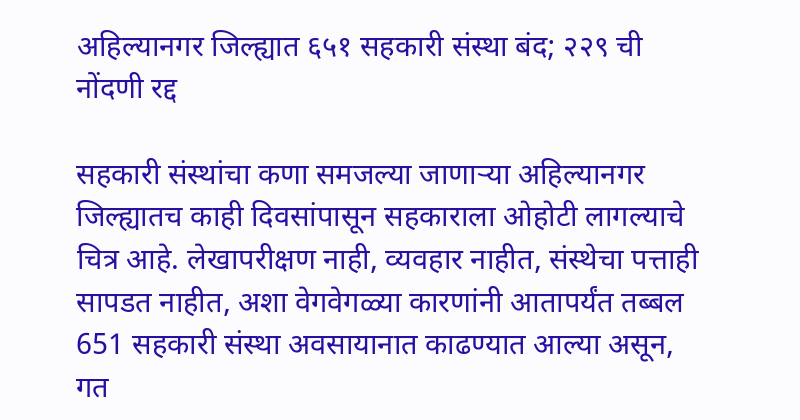अहिल्यानगर जिल्ह्यात ६५१ सहकारी संस्था बंद; २२९ ची नोंदणी रद्द

सहकारी संस्थांचा कणा समजल्या जाणाऱ्या अहिल्यानगर जिल्ह्यातच काही दिवसांपासून सहकाराला ओहोटी लागल्याचे चित्र आहे. लेखापरीक्षण नाही, व्यवहार नाहीत, संस्थेचा पत्ताही सापडत नाहीत, अशा वेगवेगळ्या कारणांनी आतापर्यंत तब्बल 651 सहकारी संस्था अवसायानात काढण्यात आल्या असून, गत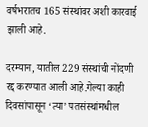वर्षभरातच 165 संस्थांवर अशी कारवाई झाली आहे.

दरम्यान, यातील 229 संस्थांची नोंदणी रद्द करण्यात आली आहे.गेल्या काही दिवसांपासून ‌‘त्या‌’ पतसंस्थांमधील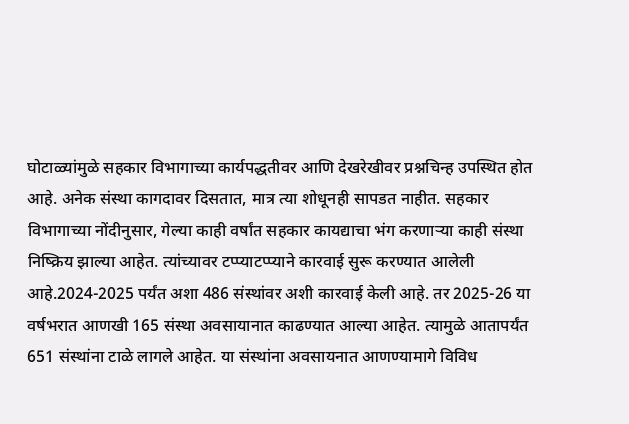घोटाळ्यांमुळे सहकार विभागाच्या कार्यपद्धतीवर आणि देखरेखीवर प्रश्नचिन्ह उपस्थित होत आहे. अनेक संस्था कागदावर दिसतात, मात्र त्या शोधूनही सापडत नाहीत. सहकार विभागाच्या नोंदीनुसार, गेल्या काही वर्षांत सहकार कायद्याचा भंग करणाऱ्या काही संस्था निष्क्रिय झाल्या आहेत. त्यांच्यावर टप्प्याटप्प्याने कारवाई सुरू करण्यात आलेली आहे.2024-2025 पर्यंत अशा 486 संस्थांवर अशी कारवाई केली आहे. तर 2025-26 या वर्षभरात आणखी 165 संस्था अवसायानात काढण्यात आल्या आहेत. त्यामुळे आतापर्यंत 651 संस्थांना टाळे लागले आहेत. या संस्थांना अवसायनात आणण्यामागे विविध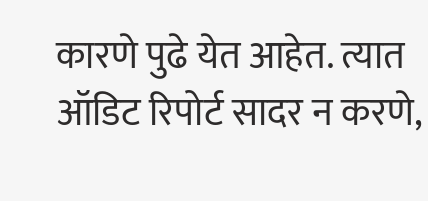कारणे पुढे येत आहेत. त्यात ऑडिट रिपोर्ट सादर न करणे,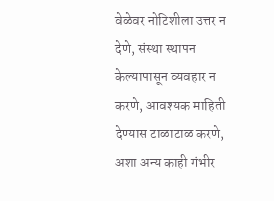वेळेवर नोटिशीला उत्तर न देणे, संस्था स्थापन केल्यापासून व्यवहार न करणे, आवश्यक माहिती देण्यास टाळाटाळ करणे, अशा अन्य काही गंभीर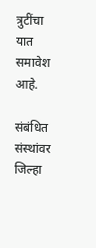त्रुटींचा यात समावेश आहे.

संबंधित संस्थांवर जिल्हा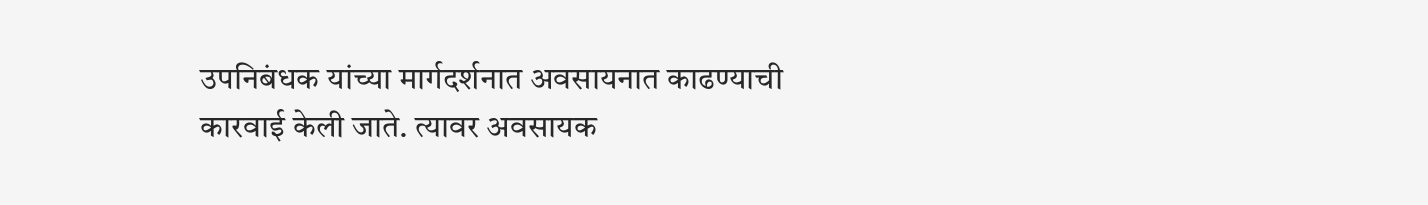उपनिबंधक यांच्या मार्गदर्शनात अवसायनात काढण्याची कारवाई केली जाते. त्यावर अवसायक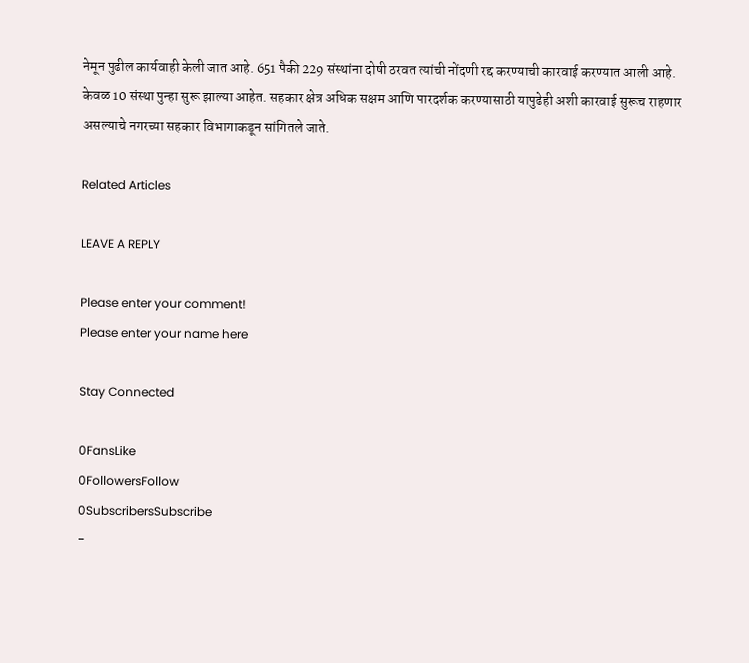नेमून पुढील कार्यवाही केली जात आहे. 651 पैकी 229 संस्थांना दोषी ठरवत त्यांची नोंदणी रद्द करण्याची कारवाई करण्यात आली आहे. केवळ 10 संस्था पुन्हा सुरू झाल्या आहेत. सहकार क्षेत्र अधिक सक्षम आणि पारदर्शक करण्यासाठी यापुढेही अशी कारवाई सुरूच राहणार असल्याचे नगरच्या सहकार विभागाकडून सांगितले जाते.

Related Articles

LEAVE A REPLY

Please enter your comment!
Please enter your name here

Stay Connected

0FansLike
0FollowersFollow
0SubscribersSubscribe
-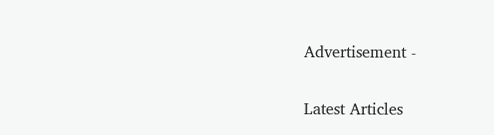Advertisement -

Latest Articles